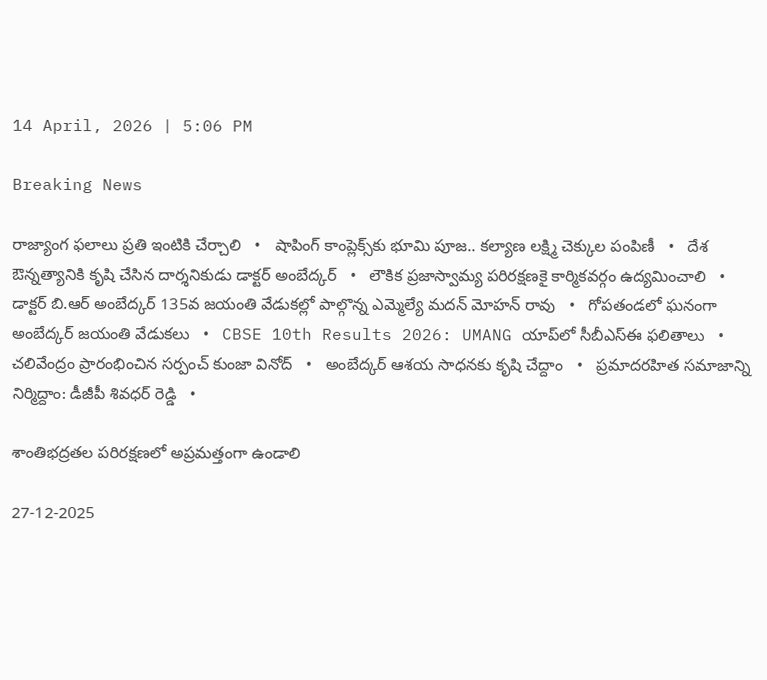14 April, 2026 | 5:06 PM

Breaking News

రాజ్యాంగ ఫలాలు ప్రతి ఇంటికి చేర్చాలి   •   షాపింగ్ కాంప్లెక్స్‌కు భూమి పూజ.. కల్యాణ లక్ష్మి చెక్కుల పంపిణీ   •   దేశ ఔన్నత్యానికి కృషి చేసిన దార్శనికుడు డాక్టర్ అంబేద్కర్   •   లౌకిక ప్రజాస్వామ్య పరిరక్షణకై కార్మికవర్గం ఉద్యమించాలి   •   డాక్టర్ బి.ఆర్ అంబేద్కర్ 135వ జయంతి వేడుకల్లో పాల్గొన్న ఎమ్మెల్యే మదన్ మోహన్ రావు   •   గోపతండలో ఘనంగా అంబేద్కర్ జయంతి వేడుకలు   •   CBSE 10th Results 2026: UMANG యాప్‌లో సీబీఎస్ఈ ఫలితాలు   •   చలివేంద్రం ప్రారంభించిన సర్పంచ్ కుంజా వినోద్   •   అంబేద్కర్ ఆశయ సాధనకు కృషి చేద్దాం   •   ప్రమాదరహిత సమాజాన్ని నిర్మిద్దాం: డీజీపీ శివధర్ రెడ్డి   •

శాంతిభద్రతల పరిరక్షణలో అప్రమత్తంగా ఉండాలి

27-12-2025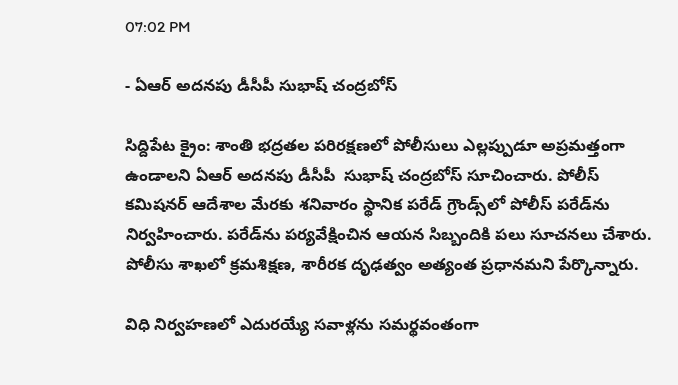07:02 PM

- ఏఆర్ అదనపు డీసీపీ సుభాష్ చంద్రబోస్

సిద్దిపేట క్రైం: శాంతి భద్రతల పరిరక్షణలో పోలీసులు ఎల్లప్పుడూ అప్రమత్తంగా ఉండాలని ఏఆర్ అదనపు డీసీపీ  సుభాష్ చంద్రబోస్ సూచించారు. పోలీస్ కమిషనర్ ఆదేశాల మేరకు శనివారం స్థానిక పరేడ్ గ్రౌండ్స్‌లో పోలీస్ పరేడ్‌ను నిర్వహించారు. పరేడ్‌ను పర్యవేక్షించిన ఆయన సిబ్బందికి పలు సూచనలు చేశారు. పోలీసు శాఖలో క్రమశిక్షణ, శారీరక దృఢత్వం అత్యంత ప్రధానమని పేర్కొన్నారు.

విధి నిర్వహణలో ఎదురయ్యే సవాళ్లను సమర్థవంతంగా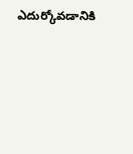ఎదుర్కోవడానికి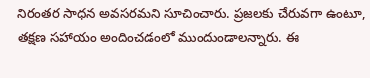నిరంతర సాధన అవసరమని సూచించారు. ప్రజలకు చేరువగా ఉంటూ, తక్షణ సహాయం అందించడంలో ముందుండాలన్నారు. ఈ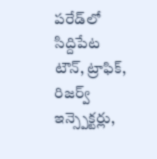పరేడ్‌లో సిద్దిపేట టౌన్, ట్రాఫిక్, రిజర్వ్ ఇన్స్పెక్టర్లు,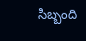సిబ్బంది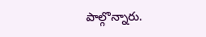పాల్గొన్నారు.